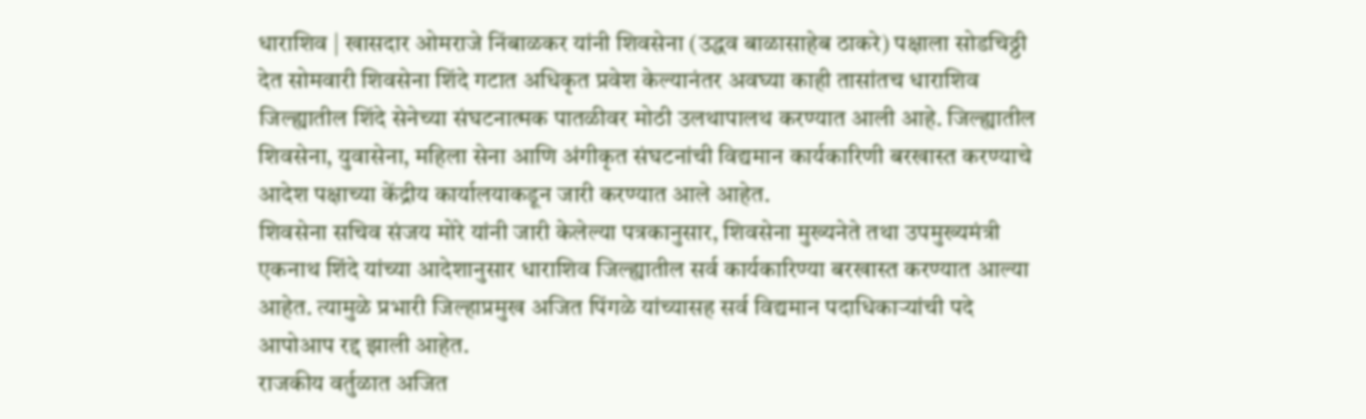धाराशिव | खासदार ओमराजे निंबाळकर यांनी शिवसेना (उद्धव बाळासाहेब ठाकरे) पक्षाला सोडचिठ्ठी देत सोमवारी शिवसेना शिंदे गटात अधिकृत प्रवेश केल्यानंतर अवघ्या काही तासांतच धाराशिव जिल्ह्यातील शिंदे सेनेच्या संघटनात्मक पातळीवर मोठी उलथापालथ करण्यात आली आहे. जिल्ह्यातील शिवसेना, युवासेना, महिला सेना आणि अंगीकृत संघटनांची विद्यमान कार्यकारिणी बरखास्त करण्याचे आदेश पक्षाच्या केंद्रीय कार्यालयाकडून जारी करण्यात आले आहेत.
शिवसेना सचिव संजय मोरे यांनी जारी केलेल्या पत्रकानुसार, शिवसेना मुख्यनेते तथा उपमुख्यमंत्री एकनाथ शिंदे यांच्या आदेशानुसार धाराशिव जिल्ह्यातील सर्व कार्यकारिण्या बरखास्त करण्यात आल्या आहेत. त्यामुळे प्रभारी जिल्हाप्रमुख अजित पिंगळे यांच्यासह सर्व विद्यमान पदाधिकाऱ्यांची पदे आपोआप रद्द झाली आहेत.
राजकीय वर्तुळात अजित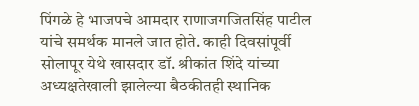पिंगळे हे भाजपचे आमदार राणाजगजितसिंह पाटील यांचे समर्थक मानले जात होते. काही दिवसांपूर्वी सोलापूर येथे खासदार डॉ. श्रीकांत शिंदे यांच्या अध्यक्षतेखाली झालेल्या बैठकीतही स्थानिक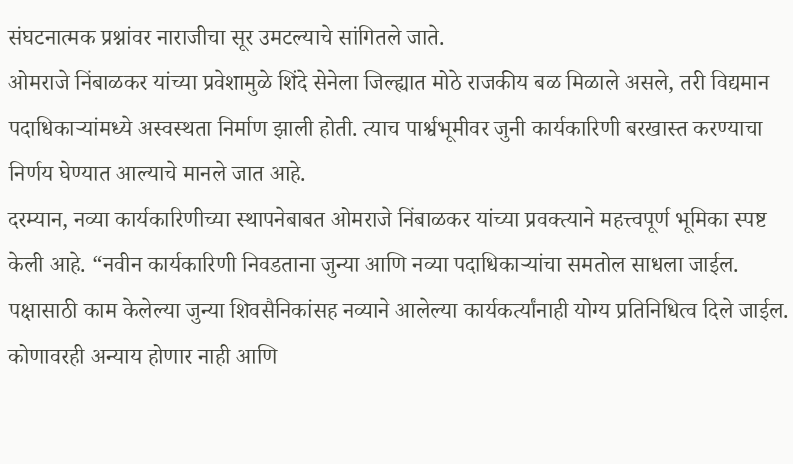संघटनात्मक प्रश्नांवर नाराजीचा सूर उमटल्याचे सांगितले जाते.
ओमराजे निंबाळकर यांच्या प्रवेशामुळे शिंदे सेनेला जिल्ह्यात मोठे राजकीय बळ मिळाले असले, तरी विद्यमान पदाधिकाऱ्यांमध्ये अस्वस्थता निर्माण झाली होती. त्याच पार्श्वभूमीवर जुनी कार्यकारिणी बरखास्त करण्याचा निर्णय घेण्यात आल्याचे मानले जात आहे.
दरम्यान, नव्या कार्यकारिणीच्या स्थापनेबाबत ओमराजे निंबाळकर यांच्या प्रवक्त्याने महत्त्वपूर्ण भूमिका स्पष्ट केली आहे. “नवीन कार्यकारिणी निवडताना जुन्या आणि नव्या पदाधिकाऱ्यांचा समतोल साधला जाईल. पक्षासाठी काम केलेल्या जुन्या शिवसैनिकांसह नव्याने आलेल्या कार्यकर्त्यांनाही योग्य प्रतिनिधित्व दिले जाईल. कोणावरही अन्याय होणार नाही आणि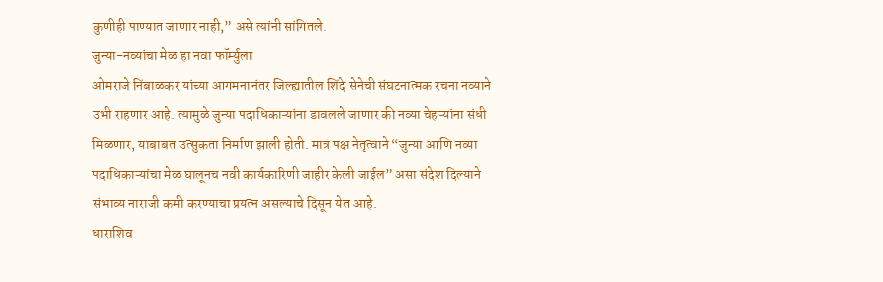कुणीही पाण्यात जाणार नाही,” असे त्यांनी सांगितले.
जुन्या-नव्यांचा मेळ हा नवा फॉर्म्युला
ओमराजे निंबाळकर यांच्या आगमनानंतर जिल्ह्यातील शिंदे सेनेची संघटनात्मक रचना नव्याने उभी राहणार आहे. त्यामुळे जुन्या पदाधिकाऱ्यांना डावलले जाणार की नव्या चेहऱ्यांना संधी मिळणार, याबाबत उत्सुकता निर्माण झाली होती. मात्र पक्ष नेतृत्वाने “जुन्या आणि नव्या पदाधिकाऱ्यांचा मेळ घालूनच नवी कार्यकारिणी जाहीर केली जाईल” असा संदेश दिल्याने संभाव्य नाराजी कमी करण्याचा प्रयत्न असल्याचे दिसून येत आहे.
धाराशिव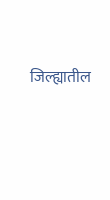जिल्ह्यातील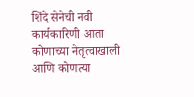शिंदे सेनेची नवी कार्यकारिणी आता कोणाच्या नेतृत्वाखाली आणि कोणत्या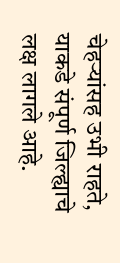चेहऱ्यांसह उभी राहते, याकडे संपूर्ण जिल्ह्याचे लक्ष लागले आहे.